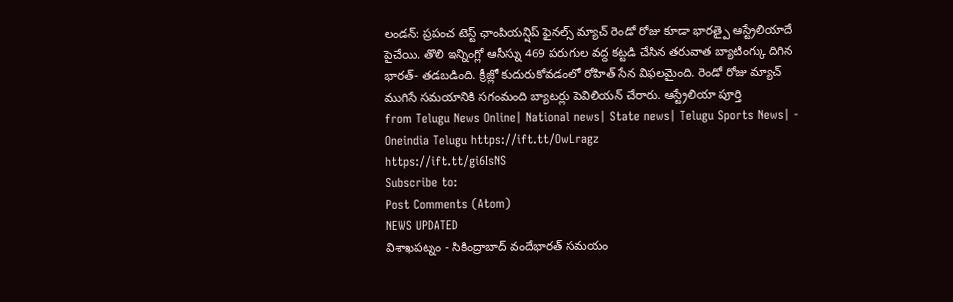లండన్: ప్రపంచ టెస్ట్ ఛాంపియన్షిప్ ఫైనల్స్ మ్యాచ్ రెండో రోజు కూడా భారత్పై ఆస్ట్రేలియాదే పైచేయి. తొలి ఇన్నింగ్లో ఆసీస్ను 469 పరుగుల వద్ద కట్టడి చేసిన తరువాత బ్యాటింగ్కు దిగిన భారత్- తడబడింది. క్రీజ్లో కుదురుకోవడంలో రోహిత్ సేన విఫలమైంది. రెండో రోజు మ్యాచ్ ముగిసే సమయానికి సగంమంది బ్యాటర్లు పెవిలియన్ చేరారు. ఆస్ట్రేలియా పూర్తి
from Telugu News Online| National news| State news| Telugu Sports News| - Oneindia Telugu https://ift.tt/OwLragz
https://ift.tt/gi6IsNS
Subscribe to:
Post Comments (Atom)
NEWS UPDATED
విశాఖపట్నం - సికింద్రాబాద్ వందేభారత్ సమయం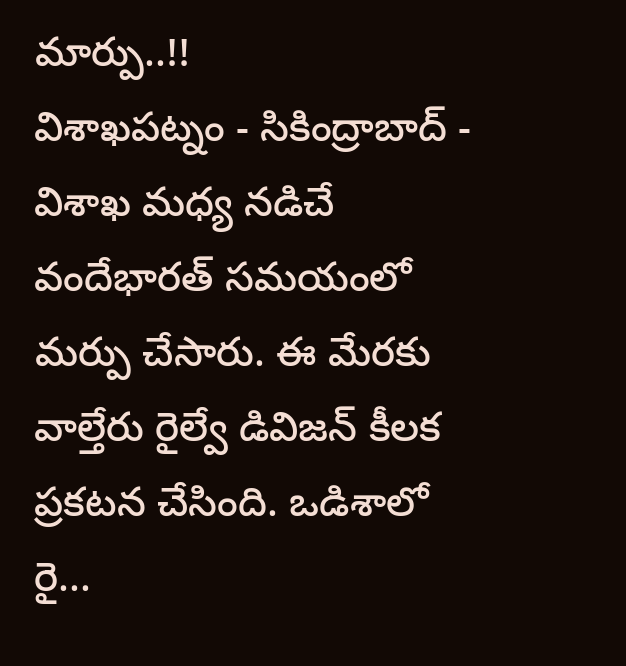మార్పు..!!
విశాఖపట్నం - సికింద్రాబాద్ - విశాఖ మధ్య నడిచే వందేభారత్ సమయంలో మర్పు చేసారు. ఈ మేరకు వాల్తేరు రైల్వే డివిజన్ కీలక ప్రకటన చేసింది. ఒడిశాలో రై...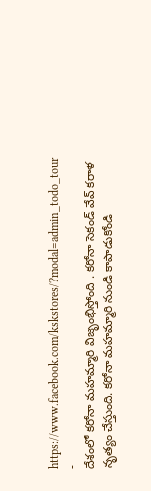https://www.facebook.com/kskstores/?modal=admin_todo_tour
-
దేశంలో కరోనా మహమ్మారి విజృంభిస్తోంది . కరోనా సెకండ్ వేవ్ కరాళ నృత్యం చేస్తుంది. కరోనా మహమ్మారి నుండి కాపాడుకోండి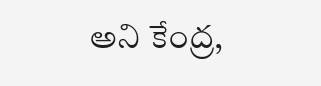అని కేంద్ర,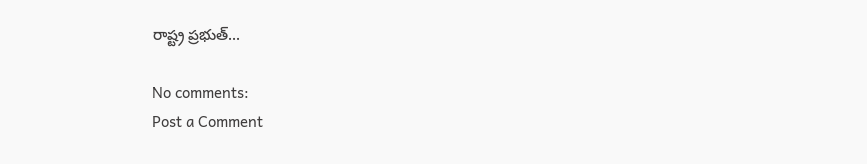రాష్ట్ర ప్రభుత్...

No comments:
Post a Comment